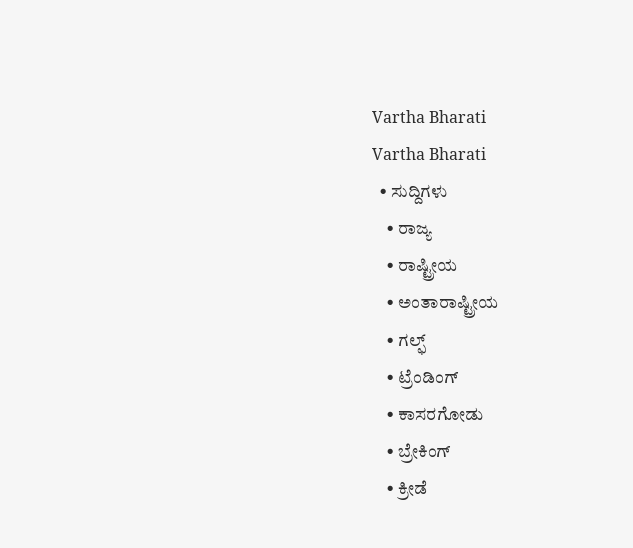Vartha Bharati
Vartha Bharati
  • ಸುದ್ದಿಗಳು
    • ರಾಜ್ಯ
    • ರಾಷ್ಟ್ರೀಯ
    • ಅಂತಾರಾಷ್ಟ್ರೀಯ
    • ಗಲ್ಫ್
    • ಟ್ರೆಂಡಿಂಗ್
    • ಕಾಸರಗೋಡು
    • ಬ್ರೇಕಿಂಗ್
    • ಕ್ರೀಡೆ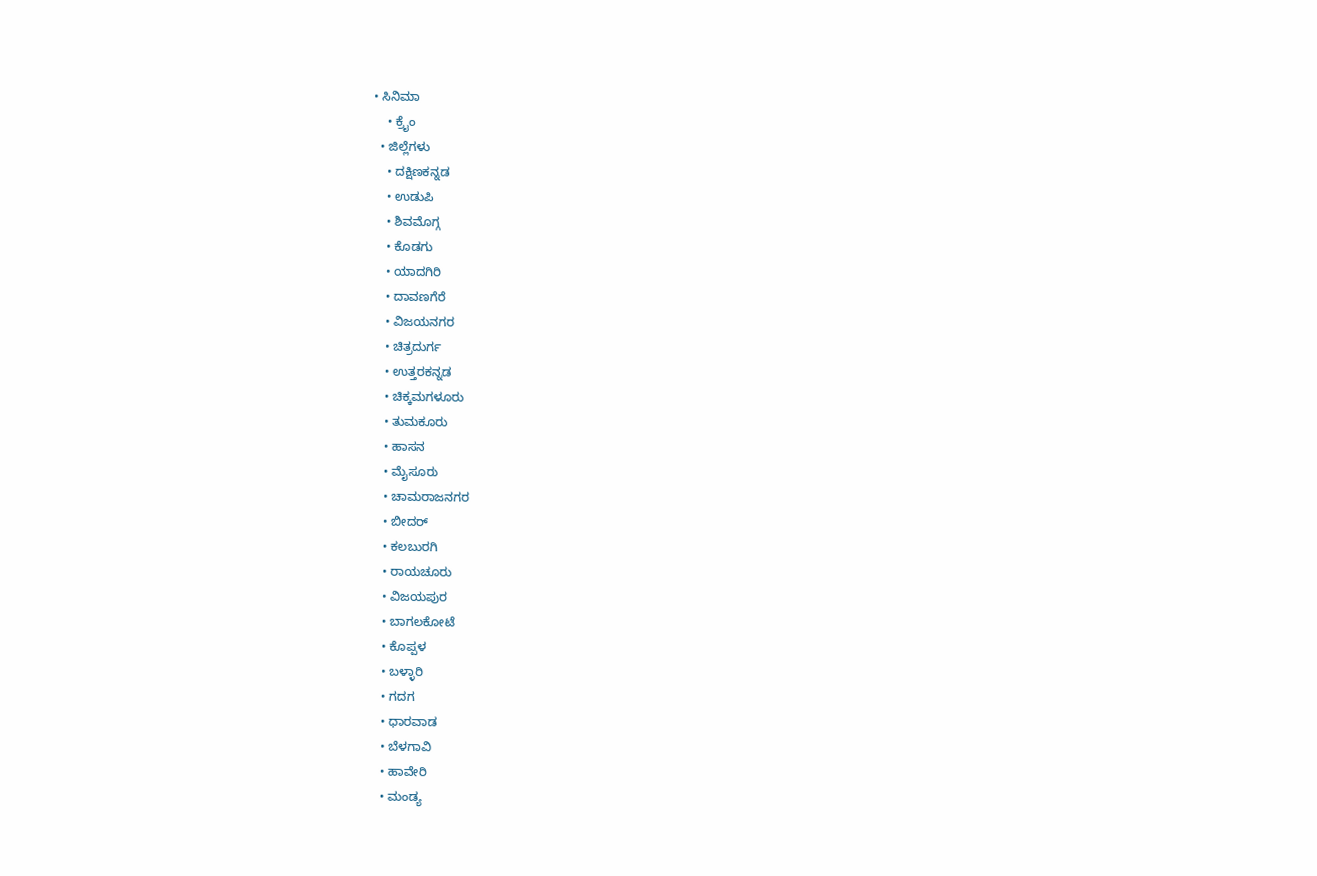• ಸಿನಿಮಾ
    • ಕ್ರೈಂ
  • ಜಿಲ್ಲೆಗಳು
    • ದಕ್ಷಿಣಕನ್ನಡ
    • ಉಡುಪಿ
    • ಶಿವಮೊಗ್ಗ
    • ಕೊಡಗು
    • ಯಾದಗಿರಿ
    • ದಾವಣಗೆರೆ
    • ವಿಜಯನಗರ
    • ಚಿತ್ರದುರ್ಗ
    • ಉತ್ತರಕನ್ನಡ
    • ಚಿಕ್ಕಮಗಳೂರು
    • ತುಮಕೂರು
    • ಹಾಸನ
    • ಮೈಸೂರು
    • ಚಾಮರಾಜನಗರ
    • ಬೀದರ್‌
    • ಕಲಬುರಗಿ
    • ರಾಯಚೂರು
    • ವಿಜಯಪುರ
    • ಬಾಗಲಕೋಟೆ
    • ಕೊಪ್ಪಳ
    • ಬಳ್ಳಾರಿ
    • ಗದಗ
    • ಧಾರವಾಡ‌
    • ಬೆಳಗಾವಿ
    • ಹಾವೇರಿ
    • ಮಂಡ್ಯ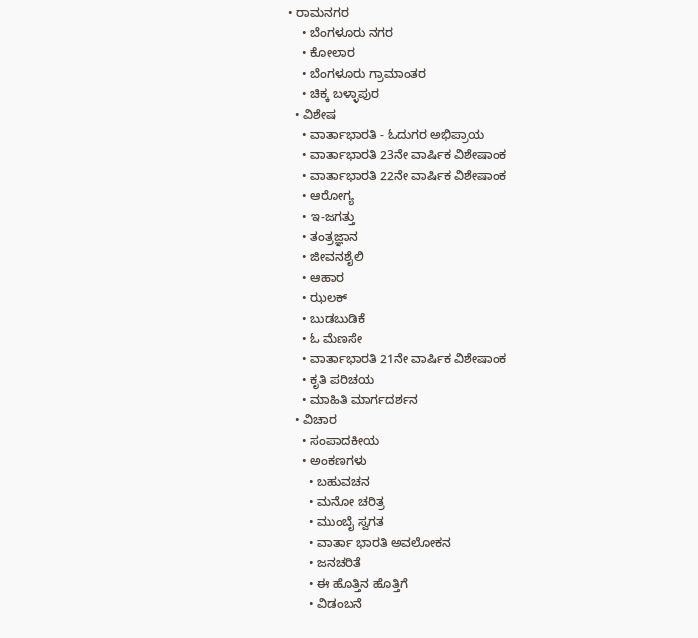• ರಾಮನಗರ
    • ಬೆಂಗಳೂರು ನಗರ
    • ಕೋಲಾರ
    • ಬೆಂಗಳೂರು ಗ್ರಾಮಾಂತರ
    • ಚಿಕ್ಕ ಬಳ್ಳಾಪುರ
  • ವಿಶೇಷ
    • ವಾರ್ತಾಭಾರತಿ - ಓದುಗರ ಅಭಿಪ್ರಾಯ
    • ವಾರ್ತಾಭಾರತಿ 23ನೇ ವಾರ್ಷಿಕ ವಿಶೇಷಾಂಕ
    • ವಾರ್ತಾಭಾರತಿ 22ನೇ ವಾರ್ಷಿಕ ವಿಶೇಷಾಂಕ
    • ಆರೋಗ್ಯ
    • ಇ-ಜಗತ್ತು
    • ತಂತ್ರಜ್ಞಾನ
    • ಜೀವನಶೈಲಿ
    • ಆಹಾರ
    • ಝಲಕ್
    • ಬುಡಬುಡಿಕೆ
    • ಓ ಮೆಣಸೇ
    • ವಾರ್ತಾಭಾರತಿ 21ನೇ ವಾರ್ಷಿಕ ವಿಶೇಷಾಂಕ
    • ಕೃತಿ ಪರಿಚಯ
    • ಮಾಹಿತಿ ಮಾರ್ಗದರ್ಶನ
  • ವಿಚಾರ
    • ಸಂಪಾದಕೀಯ
    • ಅಂಕಣಗಳು
      • ಬಹುವಚನ
      • ಮನೋ ಚರಿತ್ರ
      • ಮುಂಬೈ ಸ್ವಗತ
      • ವಾರ್ತಾ ಭಾರತಿ ಅವಲೋಕನ
      • ಜನಚರಿತೆ
      • ಈ ಹೊತ್ತಿನ ಹೊತ್ತಿಗೆ
      • ವಿಡಂಬನೆ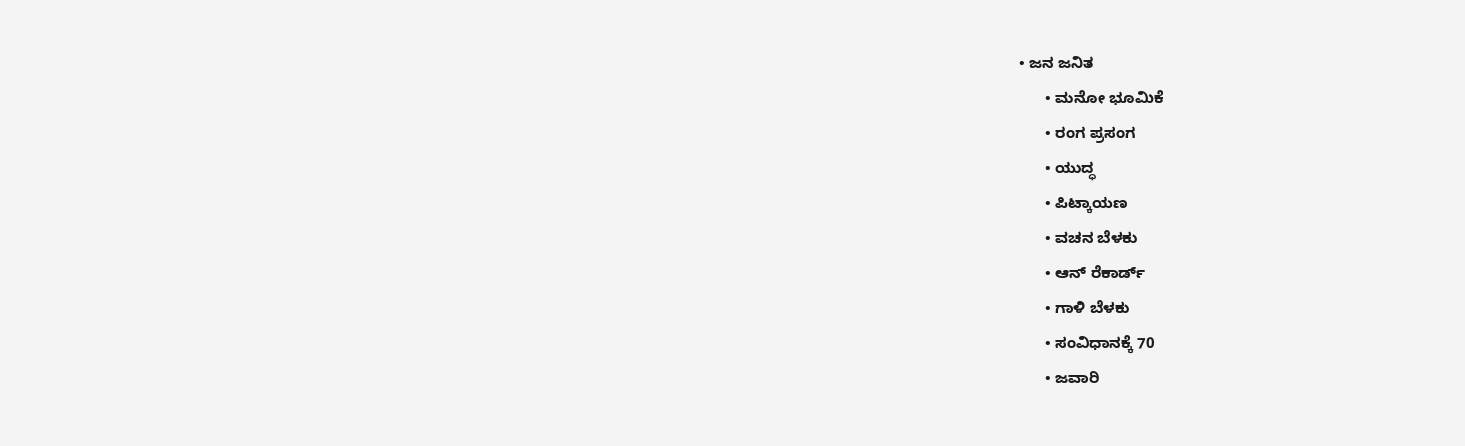• ಜನ ಜನಿತ
      • ಮನೋ ಭೂಮಿಕೆ
      • ರಂಗ ಪ್ರಸಂಗ
      • ಯುದ್ಧ
      • ಪಿಟ್ಕಾಯಣ
      • ವಚನ ಬೆಳಕು
      • ಆನ್ ರೆಕಾರ್ಡ್
      • ಗಾಳಿ ಬೆಳಕು
      • ಸಂವಿಧಾನಕ್ಕೆ 70
      • ಜವಾರಿ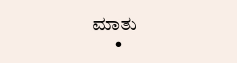ಮಾತು
      •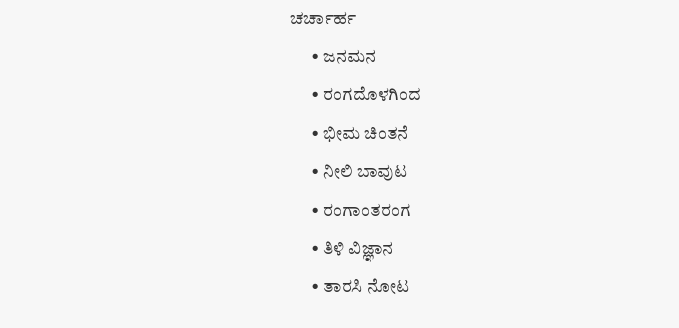ಚರ್ಚಾರ್ಹ
      • ಜನಮನ
      • ರಂಗದೊಳಗಿಂದ
      • ಭೀಮ ಚಿಂತನೆ
      • ನೀಲಿ ಬಾವುಟ
      • ರಂಗಾಂತರಂಗ
      • ತಿಳಿ ವಿಜ್ಞಾನ
      • ತಾರಸಿ ನೋಟ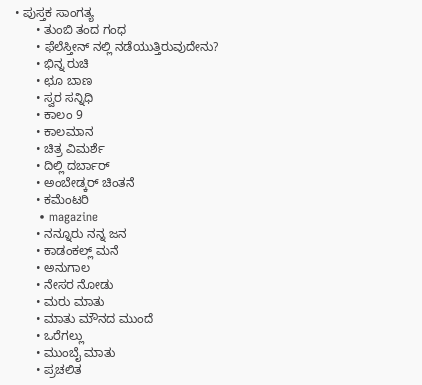• ಪುಸ್ತಕ ಸಾಂಗತ್ಯ
      • ತುಂಬಿ ತಂದ ಗಂಧ
      • ಫೆಲೆಸ್ತೀನ್ ‌ನಲ್ಲಿ ನಡೆಯುತ್ತಿರುವುದೇನು?
      • ಭಿನ್ನ ರುಚಿ
      • ಛೂ ಬಾಣ
      • ಸ್ವರ ಸನ್ನಿಧಿ
      • ಕಾಲಂ 9
      • ಕಾಲಮಾನ
      • ಚಿತ್ರ ವಿಮರ್ಶೆ
      • ದಿಲ್ಲಿ ದರ್ಬಾರ್
      • ಅಂಬೇಡ್ಕರ್ ಚಿಂತನೆ
      • ಕಮೆಂಟರಿ
      • magazine
      • ನನ್ನೂರು ನನ್ನ ಜನ
      • ಕಾಡಂಕಲ್ಲ್ ಮನೆ
      • ಅನುಗಾಲ
      • ನೇಸರ ನೋಡು
      • ಮರು ಮಾತು
      • ಮಾತು ಮೌನದ ಮುಂದೆ
      • ಒರೆಗಲ್ಲು
      • ಮುಂಬೈ ಮಾತು
      • ಪ್ರಚಲಿತ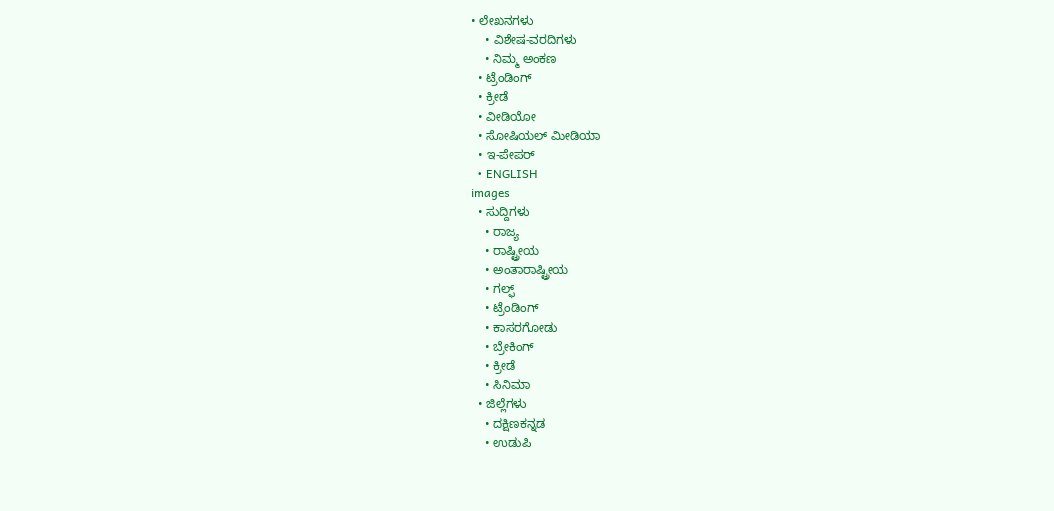• ಲೇಖನಗಳು
    • ವಿಶೇಷ-ವರದಿಗಳು
    • ನಿಮ್ಮ ಅಂಕಣ
  • ಟ್ರೆಂಡಿಂಗ್
  • ಕ್ರೀಡೆ
  • ವೀಡಿಯೋ
  • ಸೋಷಿಯಲ್ ಮೀಡಿಯಾ
  • ಇ-ಪೇಪರ್
  • ENGLISH
images
  • ಸುದ್ದಿಗಳು
    • ರಾಜ್ಯ
    • ರಾಷ್ಟ್ರೀಯ
    • ಅಂತಾರಾಷ್ಟ್ರೀಯ
    • ಗಲ್ಫ್
    • ಟ್ರೆಂಡಿಂಗ್
    • ಕಾಸರಗೋಡು
    • ಬ್ರೇಕಿಂಗ್
    • ಕ್ರೀಡೆ
    • ಸಿನಿಮಾ
  • ಜಿಲ್ಲೆಗಳು
    • ದಕ್ಷಿಣಕನ್ನಡ
    • ಉಡುಪಿ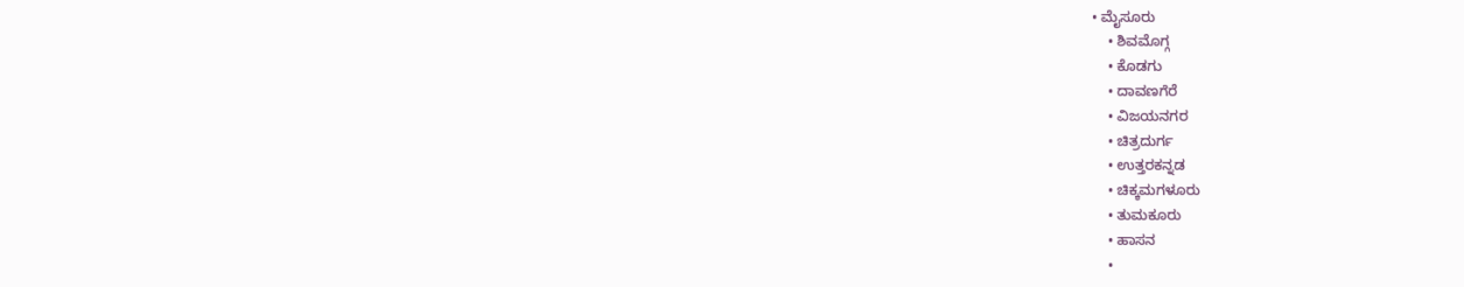• ಮೈಸೂರು
    • ಶಿವಮೊಗ್ಗ
    • ಕೊಡಗು
    • ದಾವಣಗೆರೆ
    • ವಿಜಯನಗರ
    • ಚಿತ್ರದುರ್ಗ
    • ಉತ್ತರಕನ್ನಡ
    • ಚಿಕ್ಕಮಗಳೂರು
    • ತುಮಕೂರು
    • ಹಾಸನ
    •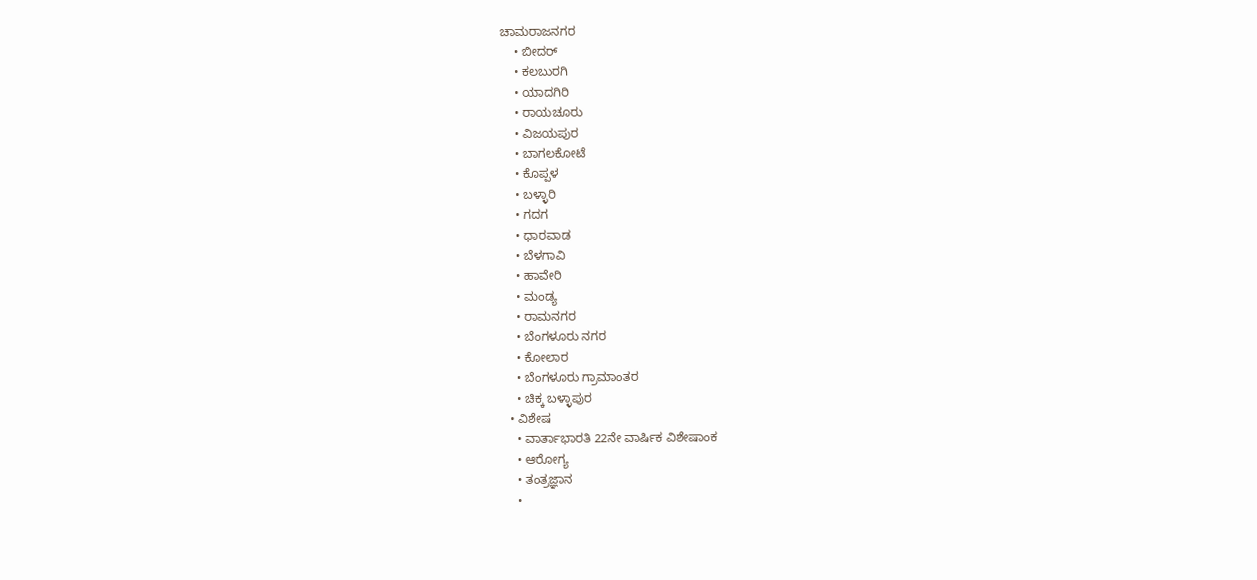ಚಾಮರಾಜನಗರ
    • ಬೀದರ್‌
    • ಕಲಬುರಗಿ
    • ಯಾದಗಿರಿ
    • ರಾಯಚೂರು
    • ವಿಜಯಪುರ
    • ಬಾಗಲಕೋಟೆ
    • ಕೊಪ್ಪಳ
    • ಬಳ್ಳಾರಿ
    • ಗದಗ
    • ಧಾರವಾಡ
    • ಬೆಳಗಾವಿ
    • ಹಾವೇರಿ
    • ಮಂಡ್ಯ
    • ರಾಮನಗರ
    • ಬೆಂಗಳೂರು ನಗರ
    • ಕೋಲಾರ
    • ಬೆಂಗಳೂರು ಗ್ರಾಮಾಂತರ
    • ಚಿಕ್ಕ ಬಳ್ಳಾಪುರ
  • ವಿಶೇಷ
    • ವಾರ್ತಾಭಾರತಿ 22ನೇ ವಾರ್ಷಿಕ ವಿಶೇಷಾಂಕ
    • ಆರೋಗ್ಯ
    • ತಂತ್ರಜ್ಞಾನ
    •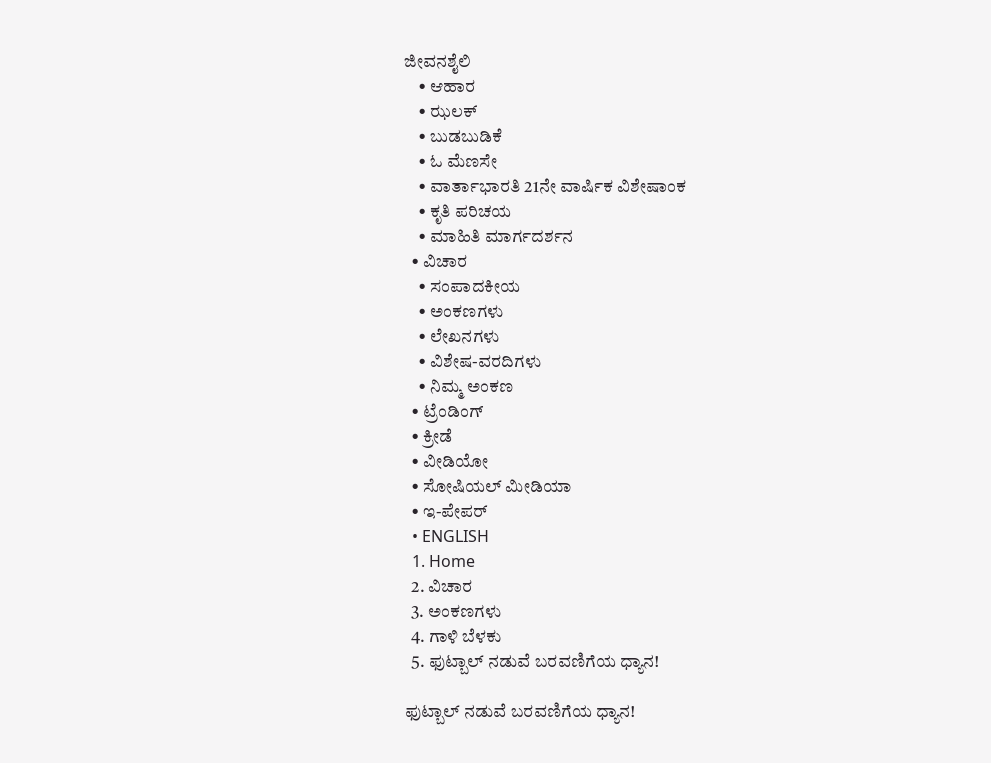ಜೀವನಶೈಲಿ
    • ಆಹಾರ
    • ಝಲಕ್
    • ಬುಡಬುಡಿಕೆ
    • ಓ ಮೆಣಸೇ
    • ವಾರ್ತಾಭಾರತಿ 21ನೇ ವಾರ್ಷಿಕ ವಿಶೇಷಾಂಕ
    • ಕೃತಿ ಪರಿಚಯ
    • ಮಾಹಿತಿ ಮಾರ್ಗದರ್ಶನ
  • ವಿಚಾರ
    • ಸಂಪಾದಕೀಯ
    • ಅಂಕಣಗಳು
    • ಲೇಖನಗಳು
    • ವಿಶೇಷ-ವರದಿಗಳು
    • ನಿಮ್ಮ ಅಂಕಣ
  • ಟ್ರೆಂಡಿಂಗ್
  • ಕ್ರೀಡೆ
  • ವೀಡಿಯೋ
  • ಸೋಷಿಯಲ್ ಮೀಡಿಯಾ
  • ಇ-ಪೇಪರ್
  • ENGLISH
  1. Home
  2. ವಿಚಾರ
  3. ಅಂಕಣಗಳು
  4. ಗಾಳಿ ಬೆಳಕು
  5. ಫುಟ್ಬಾಲ್ ನಡುವೆ ಬರವಣಿಗೆಯ ಧ್ಯಾನ!

ಫುಟ್ಬಾಲ್ ನಡುವೆ ಬರವಣಿಗೆಯ ಧ್ಯಾನ!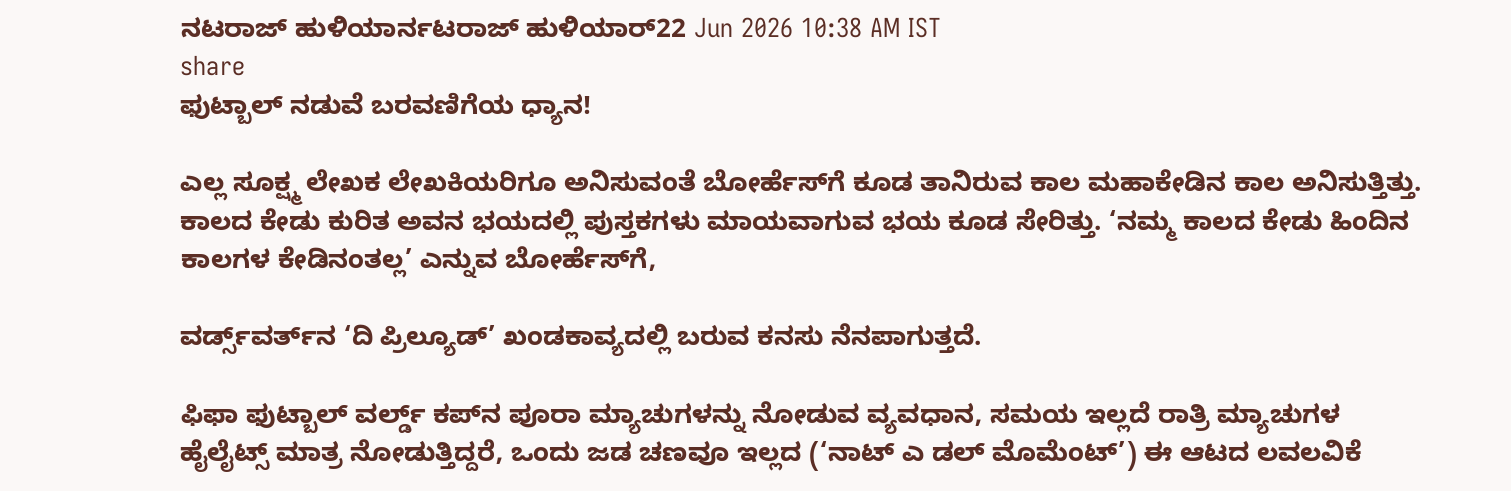ನಟರಾಜ್ ಹುಳಿಯಾರ್ನಟರಾಜ್ ಹುಳಿಯಾರ್22 Jun 2026 10:38 AM IST
share
ಫುಟ್ಬಾಲ್ ನಡುವೆ ಬರವಣಿಗೆಯ ಧ್ಯಾನ!

ಎಲ್ಲ ಸೂಕ್ಷ್ಮ ಲೇಖಕ ಲೇಖಕಿಯರಿಗೂ ಅನಿಸುವಂತೆ ಬೋರ್ಹೆಸ್‌ಗೆ ಕೂಡ ತಾನಿರುವ ಕಾಲ ಮಹಾಕೇಡಿನ ಕಾಲ ಅನಿಸುತ್ತಿತ್ತು. ಕಾಲದ ಕೇಡು ಕುರಿತ ಅವನ ಭಯದಲ್ಲಿ ಪುಸ್ತಕಗಳು ಮಾಯವಾಗುವ ಭಯ ಕೂಡ ಸೇರಿತ್ತು. ‘ನಮ್ಮ ಕಾಲದ ಕೇಡು ಹಿಂದಿನ ಕಾಲಗಳ ಕೇಡಿನಂತಲ್ಲ’ ಎನ್ನುವ ಬೋರ್ಹೆಸ್‌ಗೆ,

ವರ್ಡ್ಸ್‌ವರ್ತ್‌ನ ‘ದಿ ಪ್ರಿಲ್ಯೂಡ್’ ಖಂಡಕಾವ್ಯದಲ್ಲಿ ಬರುವ ಕನಸು ನೆನಪಾಗುತ್ತದೆ.

ಫಿಫಾ ಫುಟ್ಬಾಲ್ ವರ್ಲ್ಡ್ ಕಪ್‌ನ ಪೂರಾ ಮ್ಯಾಚುಗಳನ್ನು ನೋಡುವ ವ್ಯವಧಾನ, ಸಮಯ ಇಲ್ಲದೆ ರಾತ್ರಿ ಮ್ಯಾಚುಗಳ ಹೈಲೈಟ್ಸ್ ಮಾತ್ರ ನೋಡುತ್ತಿದ್ದರೆ, ಒಂದು ಜಡ ಚಣವೂ ಇಲ್ಲದ (‘ನಾಟ್ ಎ ಡಲ್ ಮೊಮೆಂಟ್’) ಈ ಆಟದ ಲವಲವಿಕೆ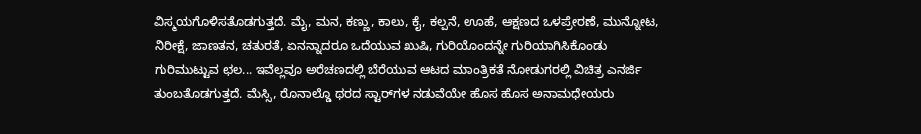ವಿಸ್ಮಯಗೊಳಿಸತೊಡಗುತ್ತದೆ. ಮೈ, ಮನ, ಕಣ್ಣು, ಕಾಲು, ಕೈ, ಕಲ್ಪನೆ, ಊಹೆ, ಆಕ್ಷಣದ ಒಳಪ್ರೇರಣೆ, ಮುನ್ನೋಟ, ನಿರೀಕ್ಷೆ, ಜಾಣತನ, ಚತುರತೆ, ಏನನ್ನಾದರೂ ಒದೆಯುವ ಖುಷಿ, ಗುರಿಯೊಂದನ್ನೇ ಗುರಿಯಾಗಿಸಿಕೊಂಡು ಗುರಿಮುಟ್ಟುವ ಛಲ... ಇವೆಲ್ಲವೂ ಅರೆಚಣದಲ್ಲಿ ಬೆರೆಯುವ ಆಟದ ಮಾಂತ್ರಿಕತೆ ನೋಡುಗರಲ್ಲಿ ವಿಚಿತ್ರ ಎನರ್ಜಿ ತುಂಬತೊಡಗುತ್ತದೆ. ಮೆಸ್ಸಿ, ರೊನಾಲ್ಡೊ ಥರದ ಸ್ಟಾರ್‌ಗಳ ನಡುವೆಯೇ ಹೊಸ ಹೊಸ ಅನಾಮಧೇಯರು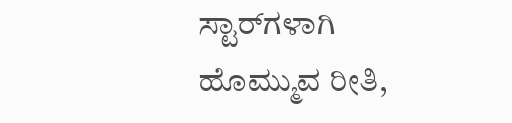ಸ್ಟಾರ್‌ಗಳಾಗಿ ಹೊಮ್ಮುವ ರೀತಿ,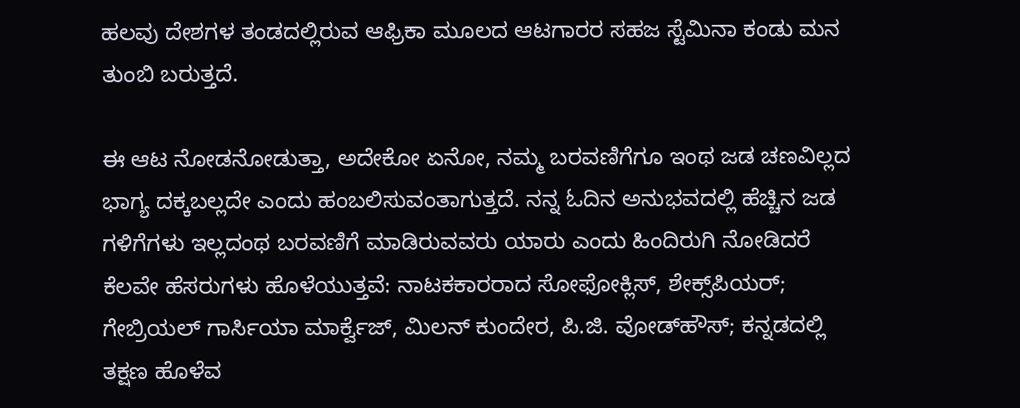ಹಲವು ದೇಶಗಳ ತಂಡದಲ್ಲಿರುವ ಆಫ್ರಿಕಾ ಮೂಲದ ಆಟಗಾರರ ಸಹಜ ಸ್ಟೆಮಿನಾ ಕಂಡು ಮನ ತುಂಬಿ ಬರುತ್ತದೆ.

ಈ ಆಟ ನೋಡನೋಡುತ್ತಾ, ಅದೇಕೋ ಏನೋ, ನಮ್ಮ ಬರವಣಿಗೆಗೂ ಇಂಥ ಜಡ ಚಣವಿಲ್ಲದ ಭಾಗ್ಯ ದಕ್ಕಬಲ್ಲದೇ ಎಂದು ಹಂಬಲಿಸುವಂತಾಗುತ್ತದೆ. ನನ್ನ ಓದಿನ ಅನುಭವದಲ್ಲಿ ಹೆಚ್ಚಿನ ಜಡ ಗಳಿಗೆಗಳು ಇಲ್ಲದಂಥ ಬರವಣಿಗೆ ಮಾಡಿರುವವರು ಯಾರು ಎಂದು ಹಿಂದಿರುಗಿ ನೋಡಿದರೆ ಕೆಲವೇ ಹೆಸರುಗಳು ಹೊಳೆಯುತ್ತವೆ: ನಾಟಕಕಾರರಾದ ಸೋಫೋಕ್ಲಿಸ್, ಶೇಕ್ಸ್‌ಪಿಯರ್; ಗೇಬ್ರಿಯಲ್ ಗಾರ್ಸಿಯಾ ಮಾರ್ಕ್ವೆಜ್, ಮಿಲನ್ ಕುಂದೇರ, ಪಿ.ಜಿ. ವೋಡ್‌ಹೌಸ್; ಕನ್ನಡದಲ್ಲಿ ತಕ್ಷಣ ಹೊಳೆವ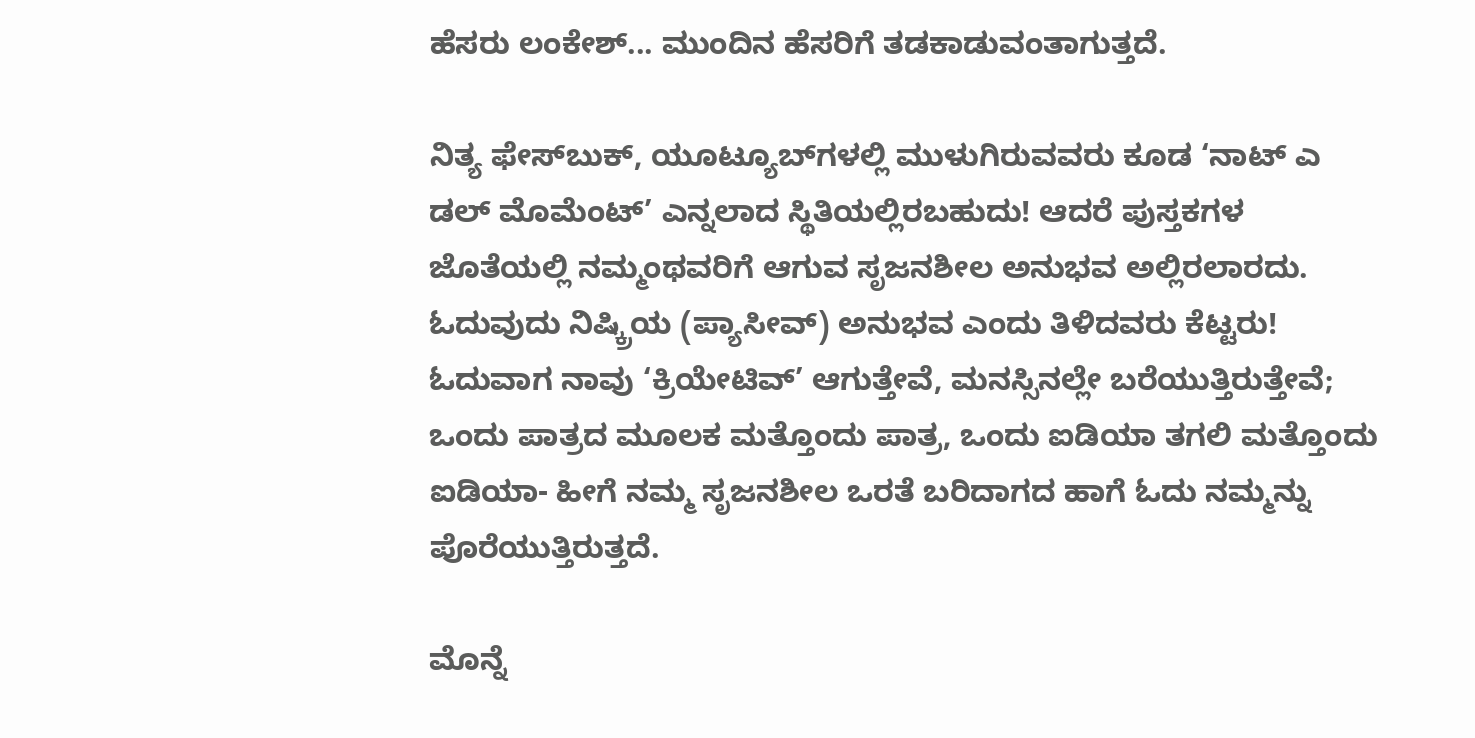ಹೆಸರು ಲಂಕೇಶ್... ಮುಂದಿನ ಹೆಸರಿಗೆ ತಡಕಾಡುವಂತಾಗುತ್ತದೆ.

ನಿತ್ಯ ಫೇಸ್‌ಬುಕ್, ಯೂಟ್ಯೂಬ್‌ಗಳಲ್ಲಿ ಮುಳುಗಿರುವವರು ಕೂಡ ‘ನಾಟ್ ಎ ಡಲ್ ಮೊಮೆಂಟ್’ ಎನ್ನಲಾದ ಸ್ಥಿತಿಯಲ್ಲಿರಬಹುದು! ಆದರೆ ಪುಸ್ತಕಗಳ ಜೊತೆಯಲ್ಲಿ ನಮ್ಮಂಥವರಿಗೆ ಆಗುವ ಸೃಜನಶೀಲ ಅನುಭವ ಅಲ್ಲಿರಲಾರದು. ಓದುವುದು ನಿಷ್ಕ್ರಿಯ (ಪ್ಯಾಸೀವ್) ಅನುಭವ ಎಂದು ತಿಳಿದವರು ಕೆಟ್ಟರು! ಓದುವಾಗ ನಾವು ‘ಕ್ರಿಯೇಟಿವ್’ ಆಗುತ್ತೇವೆ, ಮನಸ್ಸಿನಲ್ಲೇ ಬರೆಯುತ್ತಿರುತ್ತೇವೆ; ಒಂದು ಪಾತ್ರದ ಮೂಲಕ ಮತ್ತೊಂದು ಪಾತ್ರ, ಒಂದು ಐಡಿಯಾ ತಗಲಿ ಮತ್ತೊಂದು ಐಡಿಯಾ- ಹೀಗೆ ನಮ್ಮ ಸೃಜನಶೀಲ ಒರತೆ ಬರಿದಾಗದ ಹಾಗೆ ಓದು ನಮ್ಮನ್ನು ಪೊರೆಯುತ್ತಿರುತ್ತದೆ.

ಮೊನ್ನೆ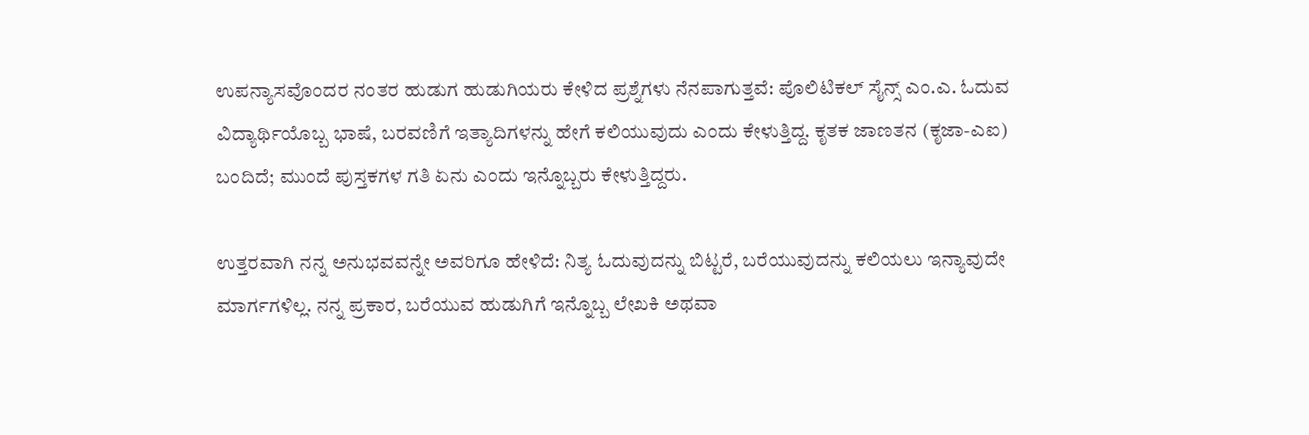ಉಪನ್ಯಾಸವೊಂದರ ನಂತರ ಹುಡುಗ ಹುಡುಗಿಯರು ಕೇಳಿದ ಪ್ರಶ್ನೆಗಳು ನೆನಪಾಗುತ್ತವೆ: ಪೊಲಿಟಿಕಲ್ ಸೈನ್ಸ್ ಎಂ.ಎ. ಓದುವ ವಿದ್ಯಾರ್ಥಿಯೊಬ್ಬ ಭಾಷೆ, ಬರವಣಿಗೆ ಇತ್ಯಾದಿಗಳನ್ನು ಹೇಗೆ ಕಲಿಯುವುದು ಎಂದು ಕೇಳುತ್ತಿದ್ದ. ಕೃತಕ ಜಾಣತನ (ಕೃಜಾ-ಎಐ) ಬಂದಿದೆ; ಮುಂದೆ ಪುಸ್ತಕಗಳ ಗತಿ ಏನು ಎಂದು ಇನ್ನೊಬ್ಬರು ಕೇಳುತ್ತಿದ್ದರು.

ಉತ್ತರವಾಗಿ ನನ್ನ ಅನುಭವವನ್ನೇ ಅವರಿಗೂ ಹೇಳಿದೆ: ನಿತ್ಯ ಓದುವುದನ್ನು ಬಿಟ್ಟರೆ, ಬರೆಯುವುದನ್ನು ಕಲಿಯಲು ಇನ್ಯಾವುದೇ ಮಾರ್ಗಗಳಿಲ್ಲ. ನನ್ನ ಪ್ರಕಾರ, ಬರೆಯುವ ಹುಡುಗಿಗೆ ಇನ್ನೊಬ್ಬ ಲೇಖಕಿ ಅಥವಾ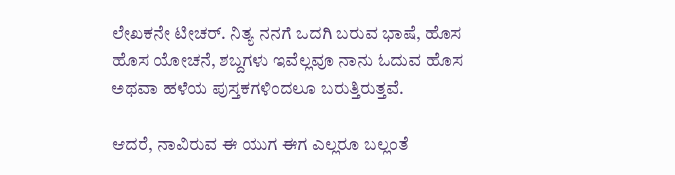ಲೇಖಕನೇ ಟೀಚರ್. ನಿತ್ಯ ನನಗೆ ಒದಗಿ ಬರುವ ಭಾಷೆ, ಹೊಸ ಹೊಸ ಯೋಚನೆ, ಶಬ್ದಗಳು ಇವೆಲ್ಲವೂ ನಾನು ಓದುವ ಹೊಸ ಅಥವಾ ಹಳೆಯ ಪುಸ್ತಕಗಳಿಂದಲೂ ಬರುತ್ತಿರುತ್ತವೆ.

ಆದರೆ, ನಾವಿರುವ ಈ ಯುಗ ಈಗ ಎಲ್ಲರೂ ಬಲ್ಲಂತೆ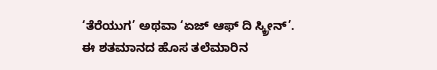‘ತೆರೆಯುಗ’ ಅಥವಾ ‘ಏಜ್ ಆಫ್ ದಿ ಸ್ಕ್ರೀನ್’. ಈ ಶತಮಾನದ ಹೊಸ ತಲೆಮಾರಿನ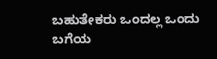ಬಹುತೇಕರು ಒಂದಲ್ಲ ಒಂದು ಬಗೆಯ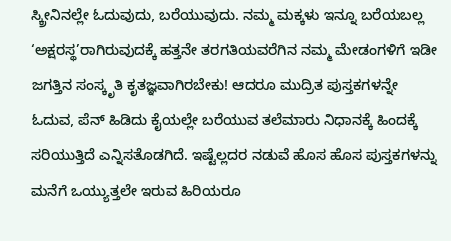ಸ್ಕ್ರೀನಿನಲ್ಲೇ ಓದುವುದು, ಬರೆಯುವುದು. ನಮ್ಮ ಮಕ್ಕಳು ಇನ್ನೂ ಬರೆಯಬಲ್ಲ ‘ಅಕ್ಷರಸ್ಥ’ರಾಗಿರುವುದಕ್ಕೆ ಹತ್ತನೇ ತರಗತಿಯವರೆಗಿನ ನಮ್ಮ ಮೇಡಂಗಳಿಗೆ ಇಡೀ ಜಗತ್ತಿನ ಸಂಸ್ಕೃತಿ ಕೃತಜ್ಞವಾಗಿರಬೇಕು! ಆದರೂ ಮುದ್ರಿತ ಪುಸ್ತಕಗಳನ್ನೇ ಓದುವ, ಪೆನ್ ಹಿಡಿದು ಕೈಯಲ್ಲೇ ಬರೆಯುವ ತಲೆಮಾರು ನಿಧಾನಕ್ಕೆ ಹಿಂದಕ್ಕೆ ಸರಿಯುತ್ತಿದೆ ಎನ್ನಿಸತೊಡಗಿದೆ. ಇಷ್ಟೆಲ್ಲದರ ನಡುವೆ ಹೊಸ ಹೊಸ ಪುಸ್ತಕಗಳನ್ನು ಮನೆಗೆ ಒಯ್ಯುತ್ತಲೇ ಇರುವ ಹಿರಿಯರೂ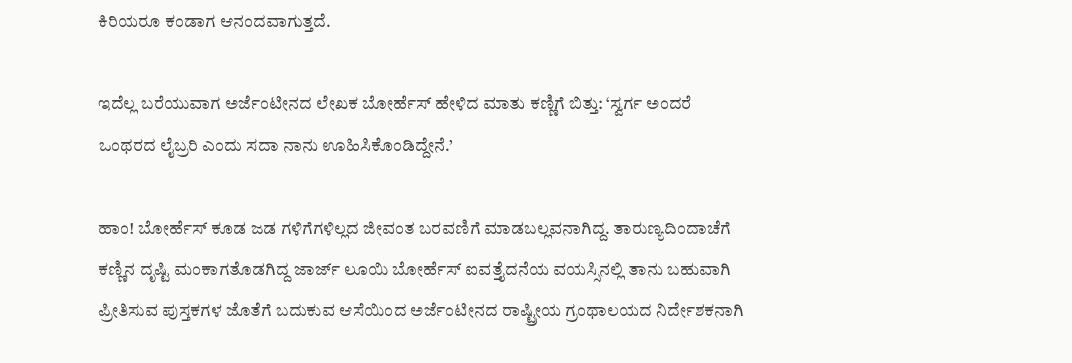ಕಿರಿಯರೂ ಕಂಡಾಗ ಆನಂದವಾಗುತ್ತದೆ.

ಇದೆಲ್ಲ ಬರೆಯುವಾಗ ಅರ್ಜೆಂಟೀನದ ಲೇಖಕ ಬೋರ್ಹೆಸ್ ಹೇಳಿದ ಮಾತು ಕಣ್ಣಿಗೆ ಬಿತ್ತು: ‘ಸ್ವರ್ಗ ಅಂದರೆ ಒಂಥರದ ಲೈಬ್ರರಿ ಎಂದು ಸದಾ ನಾನು ಊಹಿಸಿಕೊಂಡಿದ್ದೇನೆ.’

ಹಾಂ! ಬೋರ್ಹೆಸ್ ಕೂಡ ಜಡ ಗಳಿಗೆಗಳಿಲ್ಲದ ಜೀವಂತ ಬರವಣಿಗೆ ಮಾಡಬಲ್ಲವನಾಗಿದ್ದ. ತಾರುಣ್ಯದಿಂದಾಚೆಗೆ ಕಣ್ಣಿನ ದೃಷ್ಟಿ ಮಂಕಾಗತೊಡಗಿದ್ದ ಜಾರ್ಜ್ ಲೂಯಿ ಬೋರ್ಹೆಸ್ ಐವತ್ತೈದನೆಯ ವಯಸ್ಸಿನಲ್ಲಿ ತಾನು ಬಹುವಾಗಿ ಪ್ರೀತಿಸುವ ಪುಸ್ತಕಗಳ ಜೊತೆಗೆ ಬದುಕುವ ಆಸೆಯಿಂದ ಅರ್ಜೆಂಟೀನದ ರಾಷ್ಟ್ರೀಯ ಗ್ರಂಥಾಲಯದ ನಿರ್ದೇಶಕನಾಗಿ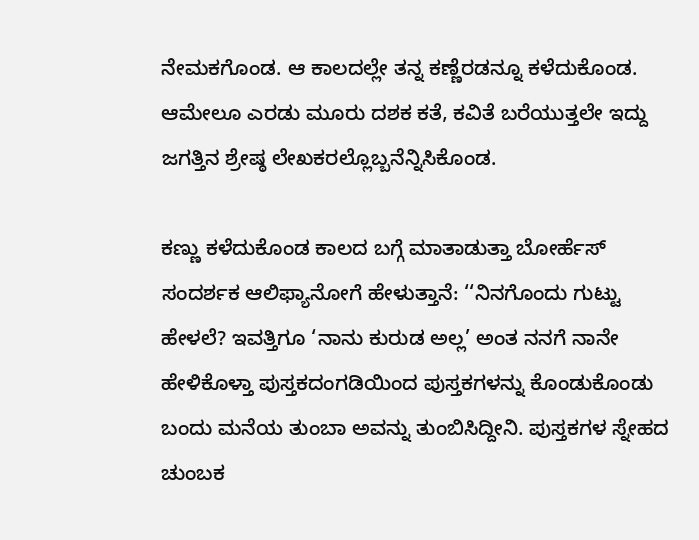ನೇಮಕಗೊಂಡ. ಆ ಕಾಲದಲ್ಲೇ ತನ್ನ ಕಣ್ಣೆರಡನ್ನೂ ಕಳೆದುಕೊಂಡ. ಆಮೇಲೂ ಎರಡು ಮೂರು ದಶಕ ಕತೆ, ಕವಿತೆ ಬರೆಯುತ್ತಲೇ ಇದ್ದು ಜಗತ್ತಿನ ಶ್ರೇಷ್ಠ ಲೇಖಕರಲ್ಲೊಬ್ಬನೆನ್ನಿಸಿಕೊಂಡ.

ಕಣ್ಣು ಕಳೆದುಕೊಂಡ ಕಾಲದ ಬಗ್ಗೆ ಮಾತಾಡುತ್ತಾ ಬೋರ್ಹೆಸ್ ಸಂದರ್ಶಕ ಆಲಿಫ್ಯಾನೋಗೆ ಹೇಳುತ್ತಾನೆ: ‘‘ನಿನಗೊಂದು ಗುಟ್ಟು ಹೇಳಲೆ? ಇವತ್ತಿಗೂ ‘ನಾನು ಕುರುಡ ಅಲ್ಲ’ ಅಂತ ನನಗೆ ನಾನೇ ಹೇಳಿಕೊಳ್ತಾ ಪುಸ್ತಕದಂಗಡಿಯಿಂದ ಪುಸ್ತಕಗಳನ್ನು ಕೊಂಡುಕೊಂಡು ಬಂದು ಮನೆಯ ತುಂಬಾ ಅವನ್ನು ತುಂಬಿಸಿದ್ದೀನಿ. ಪುಸ್ತಕಗಳ ಸ್ನೇಹದ ಚುಂಬಕ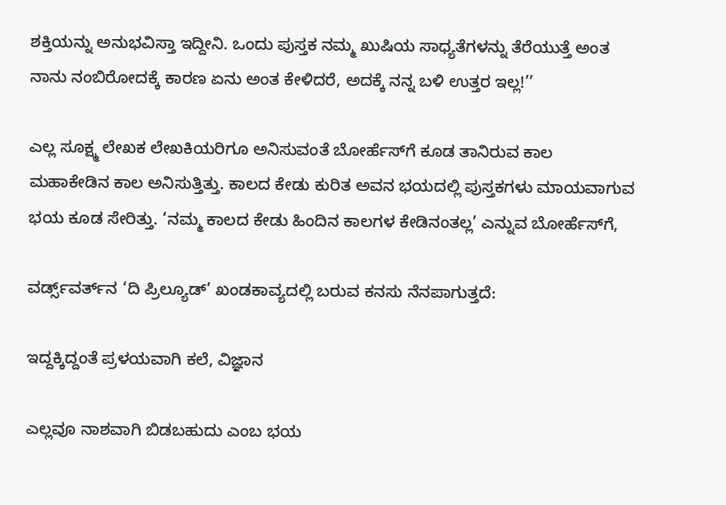ಶಕ್ತಿಯನ್ನು ಅನುಭವಿಸ್ತಾ ಇದ್ದೀನಿ. ಒಂದು ಪುಸ್ತಕ ನಮ್ಮ ಖುಷಿಯ ಸಾಧ್ಯತೆಗಳನ್ನು ತೆರೆಯುತ್ತೆ ಅಂತ ನಾನು ನಂಬಿರೋದಕ್ಕೆ ಕಾರಣ ಏನು ಅಂತ ಕೇಳಿದರೆ, ಅದಕ್ಕೆ ನನ್ನ ಬಳಿ ಉತ್ತರ ಇಲ್ಲ!’’

ಎಲ್ಲ ಸೂಕ್ಷ್ಮ ಲೇಖಕ ಲೇಖಕಿಯರಿಗೂ ಅನಿಸುವಂತೆ ಬೋರ್ಹೆಸ್‌ಗೆ ಕೂಡ ತಾನಿರುವ ಕಾಲ ಮಹಾಕೇಡಿನ ಕಾಲ ಅನಿಸುತ್ತಿತ್ತು. ಕಾಲದ ಕೇಡು ಕುರಿತ ಅವನ ಭಯದಲ್ಲಿ ಪುಸ್ತಕಗಳು ಮಾಯವಾಗುವ ಭಯ ಕೂಡ ಸೇರಿತ್ತು. ‘ನಮ್ಮ ಕಾಲದ ಕೇಡು ಹಿಂದಿನ ಕಾಲಗಳ ಕೇಡಿನಂತಲ್ಲ’ ಎನ್ನುವ ಬೋರ್ಹೆಸ್‌ಗೆ,

ವರ್ಡ್ಸ್‌ವರ್ತ್‌ನ ‘ದಿ ಪ್ರಿಲ್ಯೂಡ್’ ಖಂಡಕಾವ್ಯದಲ್ಲಿ ಬರುವ ಕನಸು ನೆನಪಾಗುತ್ತದೆ:

ಇದ್ದಕ್ಕಿದ್ದಂತೆ ಪ್ರಳಯವಾಗಿ ಕಲೆ, ವಿಜ್ಞಾನ

ಎಲ್ಲವೂ ನಾಶವಾಗಿ ಬಿಡಬಹುದು ಎಂಬ ಭಯ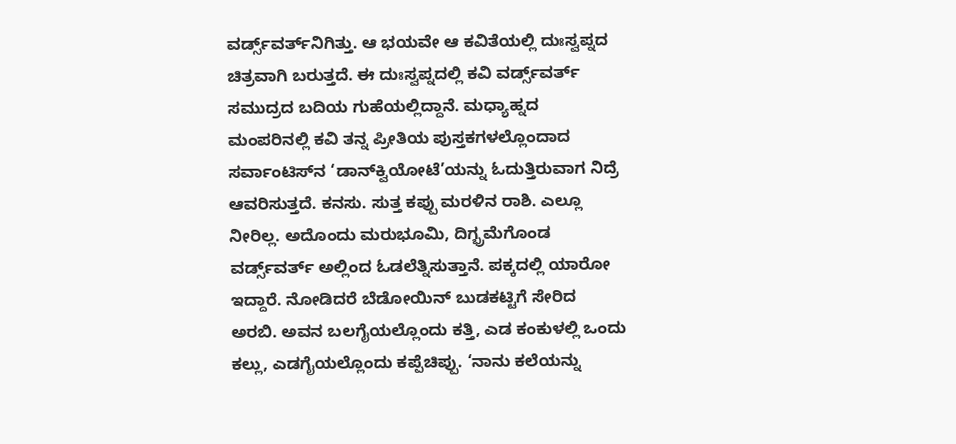ವರ್ಡ್ಸ್‌ವರ್ತ್‌ನಿಗಿತ್ತು. ಆ ಭಯವೇ ಆ ಕವಿತೆಯಲ್ಲಿ ದುಃಸ್ವಪ್ನದ ಚಿತ್ರವಾಗಿ ಬರುತ್ತದೆ. ಈ ದುಃಸ್ವಪ್ನದಲ್ಲಿ ಕವಿ ವರ್ಡ್ಸ್‌ವರ್ತ್ ಸಮುದ್ರದ ಬದಿಯ ಗುಹೆಯಲ್ಲಿದ್ದಾನೆ. ಮಧ್ಯಾಹ್ನದ ಮಂಪರಿನಲ್ಲಿ ಕವಿ ತನ್ನ ಪ್ರೀತಿಯ ಪುಸ್ತಕಗಳಲ್ಲೊಂದಾದ ಸರ್ವಾಂಟಿಸ್‌ನ ‘ಡಾನ್‌ಕ್ವಿಯೋಟೆ’ಯನ್ನು ಓದುತ್ತಿರುವಾಗ ನಿದ್ರೆ ಆವರಿಸುತ್ತದೆ. ಕನಸು. ಸುತ್ತ ಕಪ್ಪು ಮರಳಿನ ರಾಶಿ. ಎಲ್ಲೂ ನೀರಿಲ್ಲ. ಅದೊಂದು ಮರುಭೂಮಿ, ದಿಗ್ಭ್ರಮೆಗೊಂಡ ವರ್ಡ್ಸ್‌ವರ್ತ್ ಅಲ್ಲಿಂದ ಓಡಲೆತ್ನಿಸುತ್ತಾನೆ. ಪಕ್ಕದಲ್ಲಿ ಯಾರೋ ಇದ್ದಾರೆ. ನೋಡಿದರೆ ಬೆಡೋಯಿನ್ ಬುಡಕಟ್ಟಿಗೆ ಸೇರಿದ ಅರಬಿ. ಅವನ ಬಲಗೈಯಲ್ಲೊಂದು ಕತ್ತಿ, ಎಡ ಕಂಕುಳಲ್ಲಿ ಒಂದು ಕಲ್ಲು, ಎಡಗೈಯಲ್ಲೊಂದು ಕಪ್ಪೆಚಿಪ್ಪು. ‘ನಾನು ಕಲೆಯನ್ನು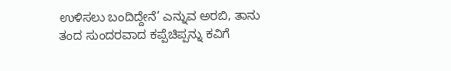ಉಳಿಸಲು ಬಂದಿದ್ದೇನೆ’ ಎನ್ನುವ ಅರಬಿ, ತಾನು ತಂದ ಸುಂದರವಾದ ಕಪ್ಪೆಚಿಪ್ಪನ್ನು ಕವಿಗೆ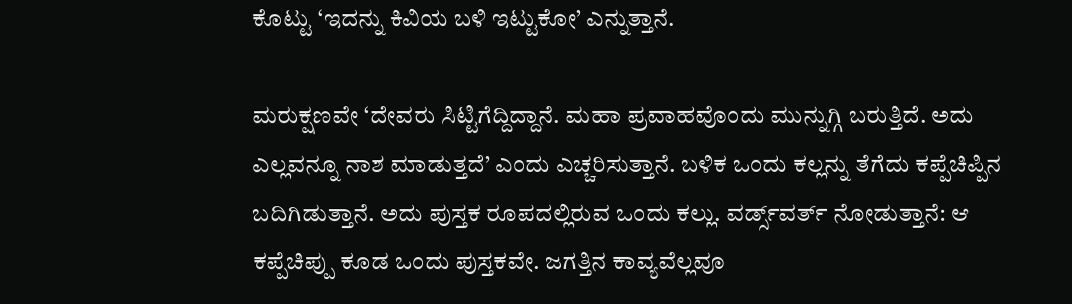ಕೊಟ್ಟು ‘ಇದನ್ನು ಕಿವಿಯ ಬಳಿ ಇಟ್ಟುಕೋ’ ಎನ್ನುತ್ತಾನೆ.

ಮರುಕ್ಷಣವೇ ‘ದೇವರು ಸಿಟ್ಟಿಗೆದ್ದಿದ್ದಾನೆ. ಮಹಾ ಪ್ರವಾಹವೊಂದು ಮುನ್ನುಗ್ಗಿ ಬರುತ್ತಿದೆ. ಅದು ಎಲ್ಲವನ್ನೂ ನಾಶ ಮಾಡುತ್ತದೆ’ ಎಂದು ಎಚ್ಚರಿಸುತ್ತಾನೆ. ಬಳಿಕ ಒಂದು ಕಲ್ಲನ್ನು ತೆಗೆದು ಕಪ್ಪೆಚಿಪ್ಪಿನ ಬದಿಗಿಡುತ್ತಾನೆ. ಅದು ಪುಸ್ತಕ ರೂಪದಲ್ಲಿರುವ ಒಂದು ಕಲ್ಲು. ವರ್ಡ್ಸ್‌ವರ್ತ್ ನೋಡುತ್ತಾನೆ: ಆ ಕಪ್ಪೆಚಿಪ್ಪು ಕೂಡ ಒಂದು ಪುಸ್ತಕವೇ. ಜಗತ್ತಿನ ಕಾವ್ಯವೆಲ್ಲವೂ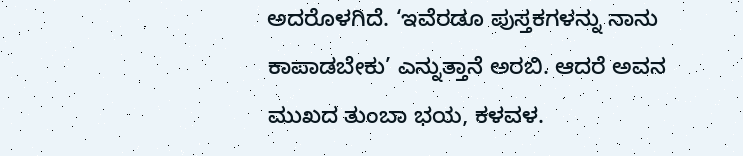ಅದರೊಳಗಿದೆ. ‘ಇವೆರಡೂ ಪುಸ್ತಕಗಳನ್ನು ನಾನು ಕಾಪಾಡಬೇಕು’ ಎನ್ನುತ್ತಾನೆ ಅರಬಿ. ಆದರೆ ಅವನ ಮುಖದ ತುಂಬಾ ಭಯ, ಕಳವಳ.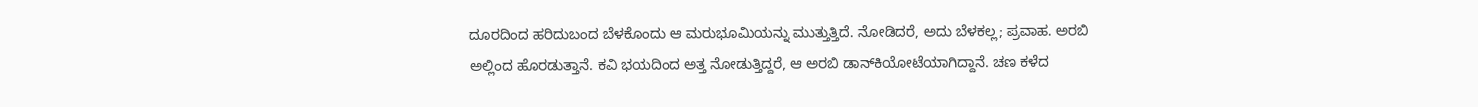ದೂರದಿಂದ ಹರಿದುಬಂದ ಬೆಳಕೊಂದು ಆ ಮರುಭೂಮಿಯನ್ನು ಮುತ್ತುತ್ತಿದೆ. ನೋಡಿದರೆ, ಅದು ಬೆಳಕಲ್ಲ; ಪ್ರವಾಹ. ಅರಬಿ ಅಲ್ಲಿಂದ ಹೊರಡುತ್ತಾನೆ. ಕವಿ ಭಯದಿಂದ ಅತ್ತ ನೋಡುತ್ತಿದ್ದರೆ, ಆ ಅರಬಿ ಡಾನ್‌ಕಿಯೋಟೆಯಾಗಿದ್ದಾನೆ. ಚಣ ಕಳೆದ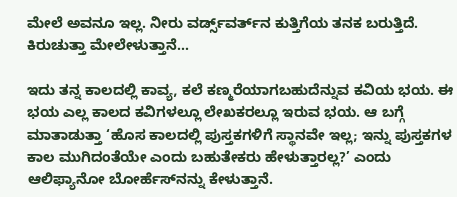ಮೇಲೆ ಅವನೂ ಇಲ್ಲ. ನೀರು ವರ್ಡ್ಸ್‌ವರ್ತ್‌ನ ಕುತ್ತಿಗೆಯ ತನಕ ಬರುತ್ತಿದೆ. ಕಿರುಚುತ್ತಾ ಮೇಲೇಳುತ್ತಾನೆ...

ಇದು ತನ್ನ ಕಾಲದಲ್ಲಿ ಕಾವ್ಯ, ಕಲೆ ಕಣ್ಮರೆಯಾಗಬಹುದೆನ್ನುವ ಕವಿಯ ಭಯ. ಈ ಭಯ ಎಲ್ಲ ಕಾಲದ ಕವಿಗಳಲ್ಲೂ ಲೇಖಕರಲ್ಲೂ ಇರುವ ಭಯ. ಆ ಬಗ್ಗೆ ಮಾತಾಡುತ್ತಾ ‘ಹೊಸ ಕಾಲದಲ್ಲಿ ಪುಸ್ತಕಗಳಿಗೆ ಸ್ಥಾನವೇ ಇಲ್ಲ; ಇನ್ನು ಪುಸ್ತಕಗಳ ಕಾಲ ಮುಗಿದಂತೆಯೇ ಎಂದು ಬಹುತೇಕರು ಹೇಳುತ್ತಾರಲ್ಲ?’ ಎಂದು ಆಲಿಫ್ಯಾನೋ ಬೋರ್ಹೆಸ್‌ನನ್ನು ಕೇಳುತ್ತಾನೆ.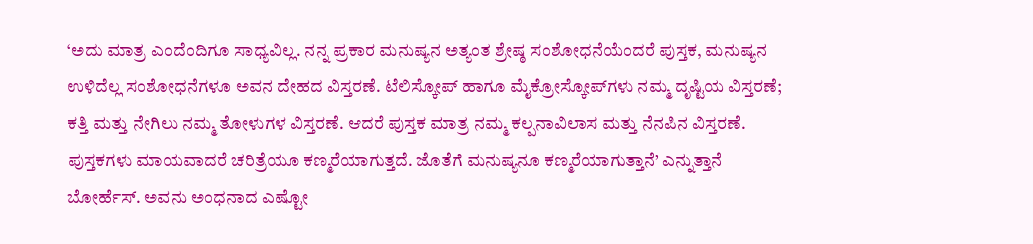‘ಅದು ಮಾತ್ರ ಎಂದೆಂದಿಗೂ ಸಾಧ್ಯವಿಲ್ಲ. ನನ್ನ ಪ್ರಕಾರ ಮನುಷ್ಯನ ಅತ್ಯಂತ ಶ್ರೇಷ್ಠ ಸಂಶೋಧನೆಯೆಂದರೆ ಪುಸ್ತಕ, ಮನುಷ್ಯನ ಉಳಿದೆಲ್ಲ ಸಂಶೋಧನೆಗಳೂ ಅವನ ದೇಹದ ವಿಸ್ತರಣೆ. ಟೆಲಿಸ್ಕೋಪ್ ಹಾಗೂ ಮೈಕ್ರೋಸ್ಕೋಪ್‌ಗಳು ನಮ್ಮ ದೃಷ್ಟಿಯ ವಿಸ್ತರಣೆ; ಕತ್ತಿ ಮತ್ತು ನೇಗಿಲು ನಮ್ಮ ತೋಳುಗಳ ವಿಸ್ತರಣೆ. ಆದರೆ ಪುಸ್ತಕ ಮಾತ್ರ ನಮ್ಮ ಕಲ್ಪನಾವಿಲಾಸ ಮತ್ತು ನೆನಪಿನ ವಿಸ್ತರಣೆ. ಪುಸ್ತಕಗಳು ಮಾಯವಾದರೆ ಚರಿತ್ರೆಯೂ ಕಣ್ಮರೆಯಾಗುತ್ತದೆ. ಜೊತೆಗೆ ಮನುಷ್ಯನೂ ಕಣ್ಮರೆಯಾಗುತ್ತಾನೆ’ ಎನ್ನುತ್ತಾನೆ ಬೋರ್ಹೆಸ್. ಅವನು ಅಂಧನಾದ ಎಷ್ಟೋ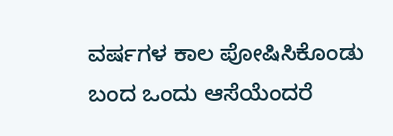ವರ್ಷಗಳ ಕಾಲ ಪೋಷಿಸಿಕೊಂಡು ಬಂದ ಒಂದು ಆಸೆಯೆಂದರೆ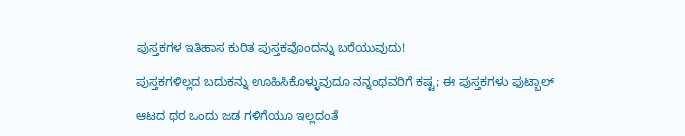ಪುಸ್ತಕಗಳ ಇತಿಹಾಸ ಕುರಿತ ಪುಸ್ತಕವೊಂದನ್ನು ಬರೆಯುವುದು!

ಪುಸ್ತಕಗಳಿಲ್ಲದ ಬದುಕನ್ನು ಊಹಿಸಿಕೊಳ್ಳುವುದೂ ನನ್ನಂಥವರಿಗೆ ಕಷ್ಟ; ಈ ಪುಸ್ತಕಗಳು ಫುಟ್ಬಾಲ್

ಆಟದ ಥರ ಒಂದು ಜಡ ಗಳಿಗೆಯೂ ಇಲ್ಲದಂತೆ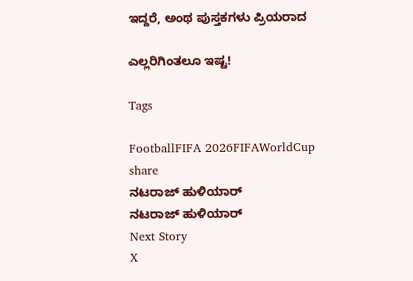ಇದ್ದರೆ, ಅಂಥ ಪುಸ್ತಕಗಳು ಪ್ರಿಯರಾದ

ಎಲ್ಲರಿಗಿಂತಲೂ ಇಷ್ಟ!

Tags

FootballFIFA 2026FIFAWorldCup
share
ನಟರಾಜ್ ಹುಳಿಯಾರ್
ನಟರಾಜ್ ಹುಳಿಯಾರ್
Next Story
X